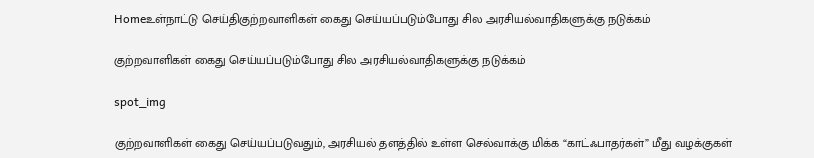Homeஉள்நாட்டு செய்திகுற்றவாளிகள் கைது செய்யப்படும்போது சில அரசியல்வாதிகளுக்கு நடுக்கம்

குற்றவாளிகள் கைது செய்யப்படும்போது சில அரசியல்வாதிகளுக்கு நடுக்கம்

spot_img

குற்றவாளிகள் கைது செய்யப்படுவதும், அரசியல் தளத்தில் உள்ள செல்வாக்கு மிக்க “காட்ஃபாதர்கள்” மீது வழக்குகள்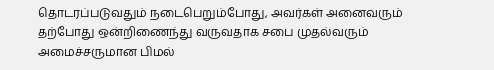தொடரப்படுவதும் நடைபெறும்போது, அவர்கள் அனைவரும் தற்போது ஒன்றிணைந்து வருவதாக சபை முதல்வரும் அமைச்சருமான பிமல்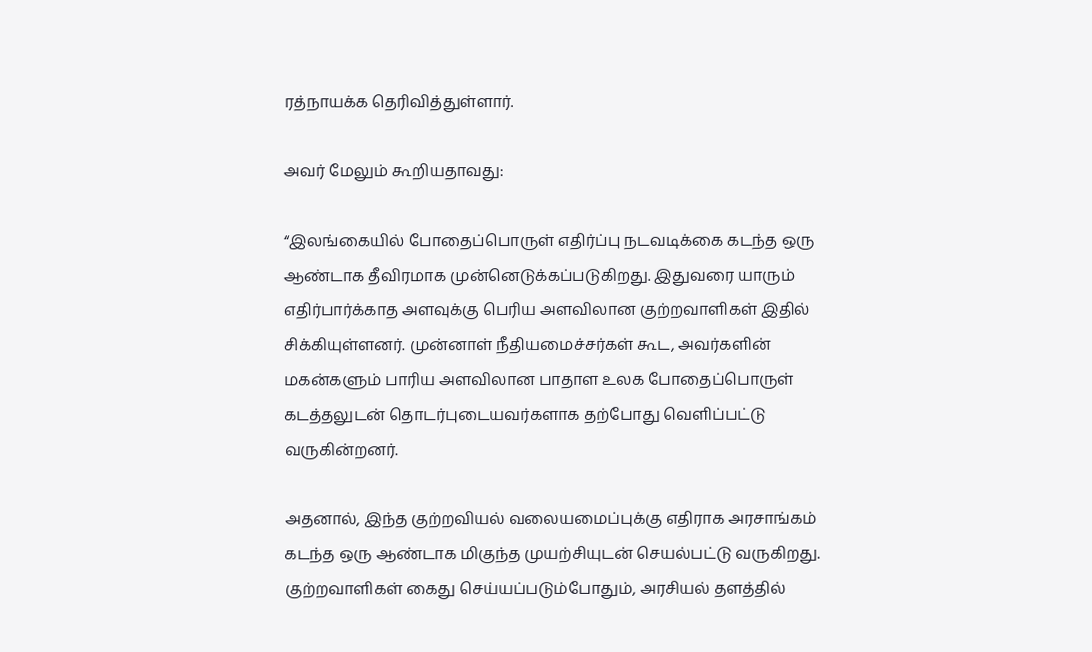ரத்நாயக்க தெரிவித்துள்ளார்.

அவர் மேலும் கூறியதாவது:

“இலங்கையில் போதைப்பொருள் எதிர்ப்பு நடவடிக்கை கடந்த ஒரு ஆண்டாக தீவிரமாக முன்னெடுக்கப்படுகிறது. இதுவரை யாரும் எதிர்பார்க்காத அளவுக்கு பெரிய அளவிலான குற்றவாளிகள் இதில் சிக்கியுள்ளனர். முன்னாள் நீதியமைச்சர்கள் கூட, அவர்களின் மகன்களும் பாரிய அளவிலான பாதாள உலக போதைப்பொருள் கடத்தலுடன் தொடர்புடையவர்களாக தற்போது வெளிப்பட்டு வருகின்றனர்.

அதனால், இந்த குற்றவியல் வலையமைப்புக்கு எதிராக அரசாங்கம் கடந்த ஒரு ஆண்டாக மிகுந்த முயற்சியுடன் செயல்பட்டு வருகிறது. குற்றவாளிகள் கைது செய்யப்படும்போதும், அரசியல் தளத்தில்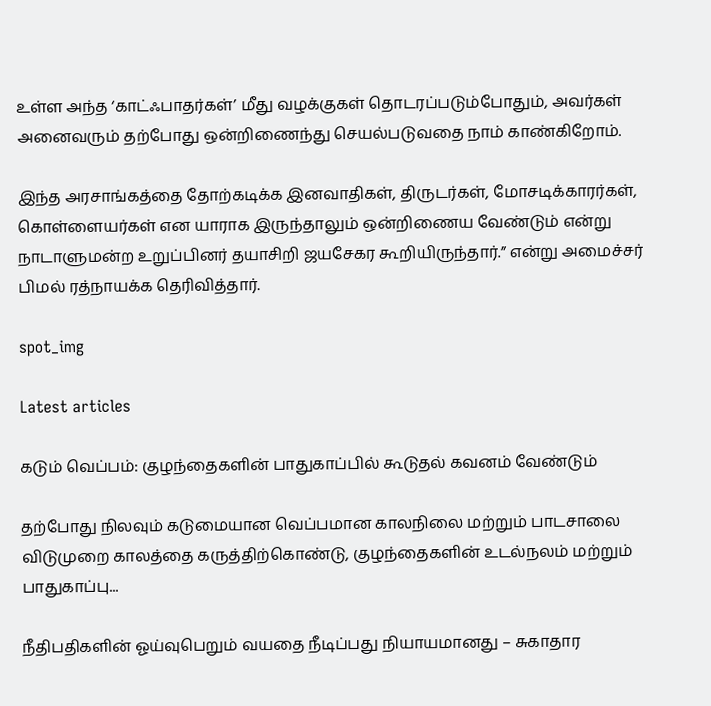உள்ள அந்த ‘காட்ஃபாதர்கள்’ மீது வழக்குகள் தொடரப்படும்போதும், அவர்கள் அனைவரும் தற்போது ஒன்றிணைந்து செயல்படுவதை நாம் காண்கிறோம்.

இந்த அரசாங்கத்தை தோற்கடிக்க இனவாதிகள், திருடர்கள், மோசடிக்காரர்கள், கொள்ளையர்கள் என யாராக இருந்தாலும் ஒன்றிணைய வேண்டும் என்று நாடாளுமன்ற உறுப்பினர் தயாசிறி ஜயசேகர கூறியிருந்தார்.” என்று அமைச்சர் பிமல் ரத்நாயக்க தெரிவித்தார்.

spot_img

Latest articles

கடும் வெப்பம்: குழந்தைகளின் பாதுகாப்பில் கூடுதல் கவனம் வேண்டும்

தற்போது நிலவும் கடுமையான வெப்பமான காலநிலை மற்றும் பாடசாலை விடுமுறை காலத்தை கருத்திற்கொண்டு, குழந்தைகளின் உடல்நலம் மற்றும் பாதுகாப்பு...

நீதிபதிகளின் ஓய்வுபெறும் வயதை நீடிப்பது நியாயமானது – சுகாதார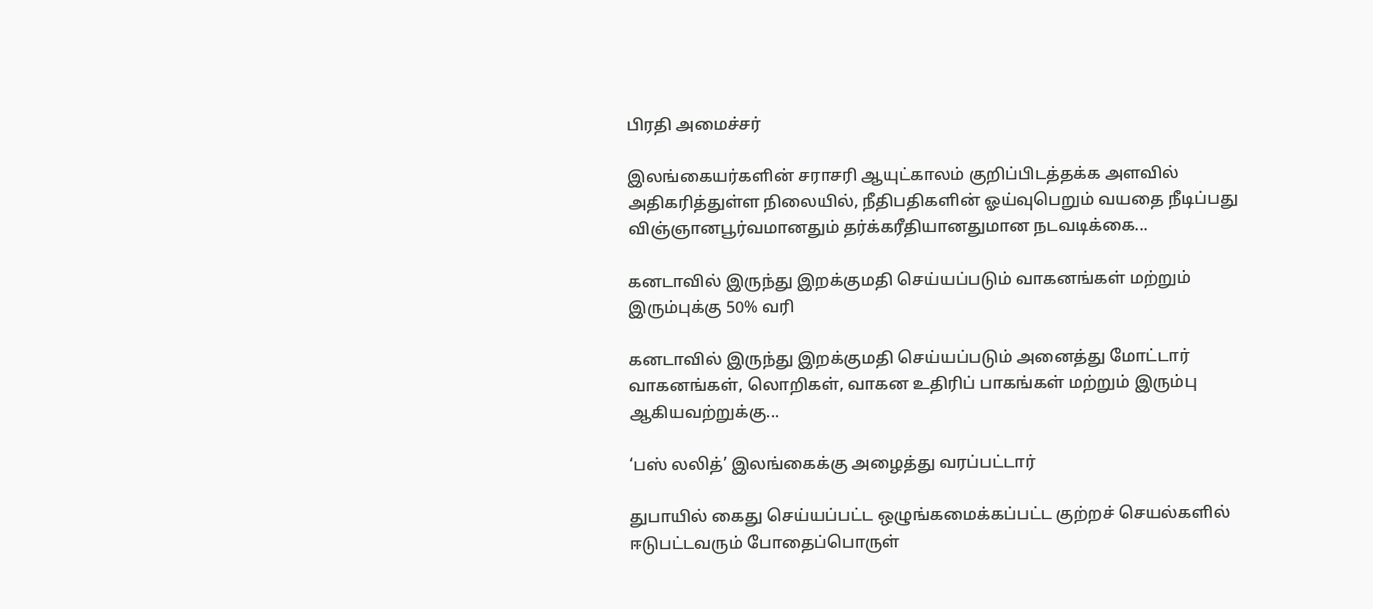பிரதி அமைச்சர்

இலங்கையர்களின் சராசரி ஆயுட்காலம் குறிப்பிடத்தக்க அளவில் அதிகரித்துள்ள நிலையில், நீதிபதிகளின் ஓய்வுபெறும் வயதை நீடிப்பது விஞ்ஞானபூர்வமானதும் தர்க்கரீதியானதுமான நடவடிக்கை...

கனடாவில் இருந்து இறக்குமதி செய்யப்படும் வாகனங்கள் மற்றும் இரும்புக்கு 50% வரி

கனடாவில் இருந்து இறக்குமதி செய்யப்படும் அனைத்து மோட்டார் வாகனங்கள், லொறிகள், வாகன உதிரிப் பாகங்கள் மற்றும் இரும்பு ஆகியவற்றுக்கு...

‘பஸ் லலித்’ இலங்கைக்கு அழைத்து வரப்பட்டார்

துபாயில் கைது செய்யப்பட்ட ஒழுங்கமைக்கப்பட்ட குற்றச் செயல்களில் ஈடுபட்டவரும் போதைப்பொருள்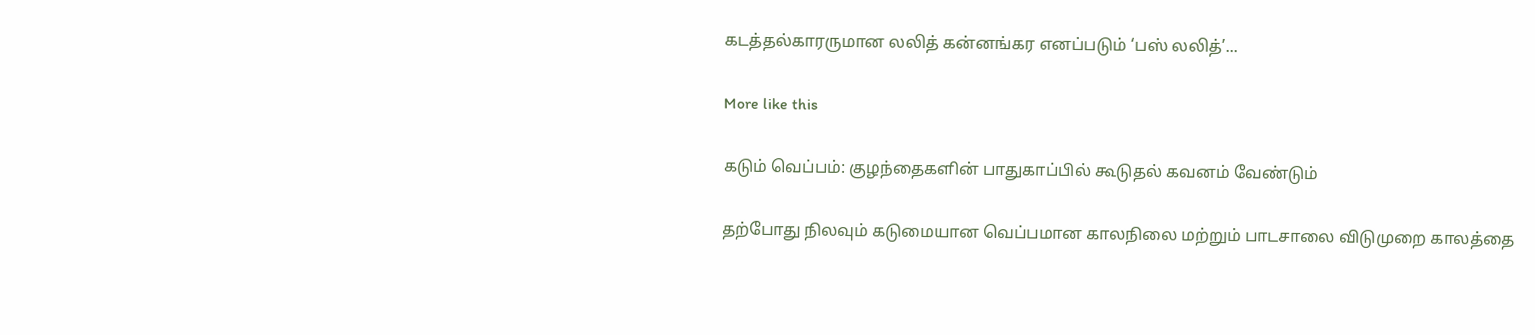கடத்தல்காரருமான லலித் கன்னங்கர எனப்படும் ‘பஸ் லலித்’...

More like this

கடும் வெப்பம்: குழந்தைகளின் பாதுகாப்பில் கூடுதல் கவனம் வேண்டும்

தற்போது நிலவும் கடுமையான வெப்பமான காலநிலை மற்றும் பாடசாலை விடுமுறை காலத்தை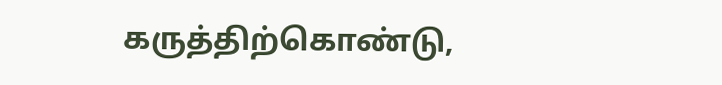கருத்திற்கொண்டு,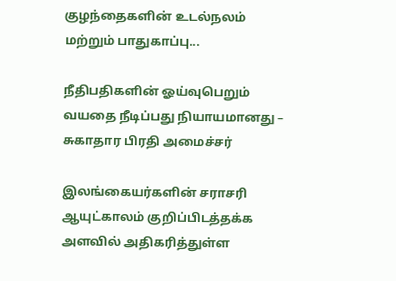குழந்தைகளின் உடல்நலம் மற்றும் பாதுகாப்பு...

நீதிபதிகளின் ஓய்வுபெறும் வயதை நீடிப்பது நியாயமானது – சுகாதார பிரதி அமைச்சர்

இலங்கையர்களின் சராசரி ஆயுட்காலம் குறிப்பிடத்தக்க அளவில் அதிகரித்துள்ள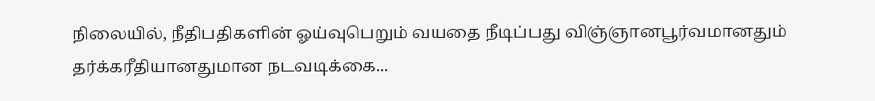நிலையில், நீதிபதிகளின் ஓய்வுபெறும் வயதை நீடிப்பது விஞ்ஞானபூர்வமானதும் தர்க்கரீதியானதுமான நடவடிக்கை...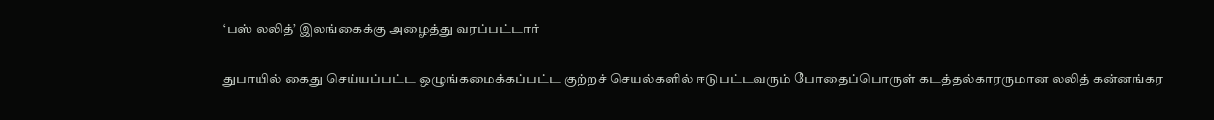‘பஸ் லலித்’ இலங்கைக்கு அழைத்து வரப்பட்டார்

துபாயில் கைது செய்யப்பட்ட ஒழுங்கமைக்கப்பட்ட குற்றச் செயல்களில் ஈடுபட்டவரும் போதைப்பொருள் கடத்தல்காரருமான லலித் கன்னங்கர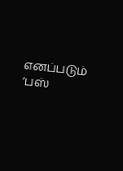எனப்படும் ‘பஸ்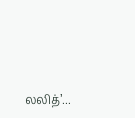லலித்’...